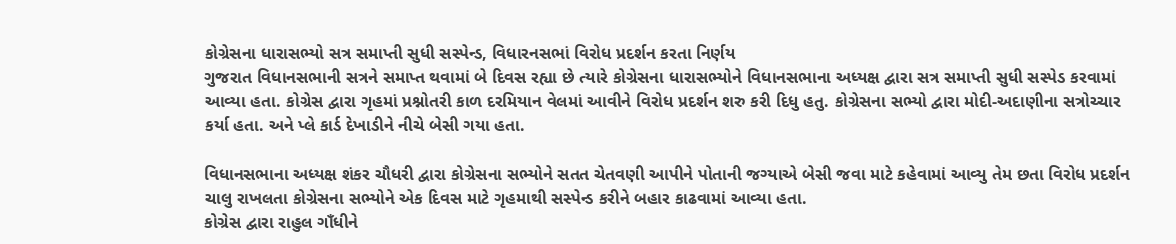કોગ્રેસના ધારાસભ્યો સત્ર સમાપ્તી સુધી સસ્પેન્ડ, વિધારનસભાં વિરોધ પ્રદર્શન કરતા નિર્ણય
ગુજરાત વિધાનસભાની સત્રને સમાપ્ત થવામાં બે દિવસ રહ્યા છે ત્યારે કોગ્રેસના ધારાસભ્યોને વિધાનસભાના અધ્યક્ષ દ્વારા સત્ર સમાપ્તી સુધી સસ્પેડ કરવામાં આવ્યા હતા. કોગ્રેસ દ્વારા ગૃહમાં પ્રશ્નોતરી કાળ દરમિયાન વેલમાં આવીને વિરોધ પ્રદર્શન શરુ કરી દિધુ હતુ. કોગ્રેસના સભ્યો દ્વારા મોદી-અદાણીના સત્રોચ્ચાર કર્યા હતા. અને પ્લે કાર્ડ દેખાડીને નીચે બેસી ગયા હતા.

વિધાનસભાના અધ્યક્ષ શંકર ચૌધરી દ્વારા કોગ્રેસના સભ્યોને સતત ચેતવણી આપીને પોતાની જગ્યાએ બેસી જવા માટે કહેવામાં આવ્યુ તેમ છતા વિરોધ પ્રદર્શન ચાલુ રાખલતા કોગ્રેસના સભ્યોને એક દિવસ માટે ગૃહમાથી સસ્પેન્ડ કરીને બહાર કાઢવામાં આવ્યા હતા.
કોગ્રેસ દ્વારા રાહુલ ગાઁધીને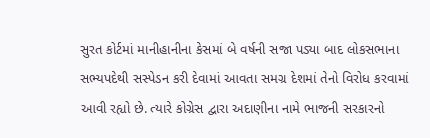સુરત કોર્ટમાં માનીહાનીના કેસમાં બે વર્ષની સજા પડ્યા બાદ લોકસભાના સભ્યપદેથી સસ્પેડન કરી દેવામાં આવતા સમગ્ર દેશમાં તેનો વિરોધ કરવામાં આવી રહ્યો છે. ત્યારે કોગ્રેસ દ્વારા અદાણીના નામે ભાજની સરકારનો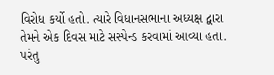વિરોધ કર્યો હતો. ત્યારે વિધાનસભાના અધ્યક્ષ દ્વારા તેમને એક દિવસ માટે સસ્પેન્ડ કરવામાં આવ્યા હતા. પરંતુ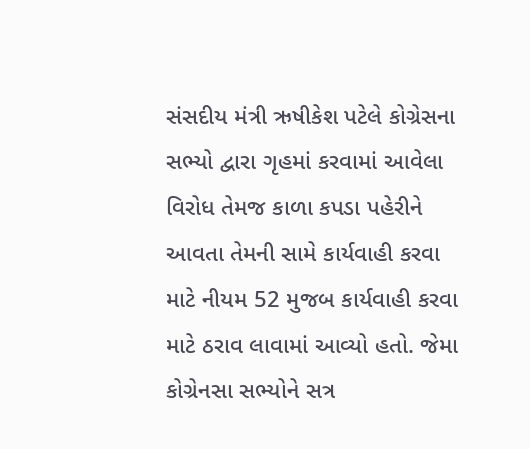સંસદીય મંત્રી ઋષીકેશ પટેલે કોગ્રેસના સભ્યો દ્વારા ગૃહમાં કરવામાં આવેલા વિરોધ તેમજ કાળા કપડા પહેરીને આવતા તેમની સામે કાર્યવાહી કરવા માટે નીયમ 52 મુજબ કાર્યવાહી કરવા માટે ઠરાવ લાવામાં આવ્યો હતો. જેમા કોગ્રેનસા સભ્યોને સત્ર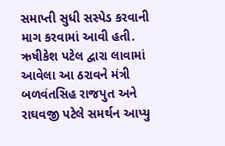સમાપ્તી સુધી સસ્પેડ કરવાની માગ કરવામાં આવી હતી.
ઋષીકેશ પટેલ દ્વારા લાવામાં આવેલા આ ઠરાવને મંત્રી બળવંતસિહ રાજપુત અને રાઘવજી પટેલે સમર્થન આપ્યુ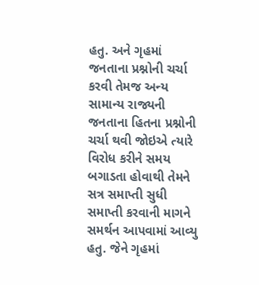હતુ. અને ગૃહમાં જનતાના પ્રશ્નોની ચર્ચા કરવી તેમજ અન્ય સામાન્ય રાજ્યની જનતાના હિતના પ્રશ્નોની ચર્ચા થવી જોઇએ ત્યારે વિરોધ કરીને સમય બગાડતા હોવાથી તેમને સત્ર સમાપ્તી સુધી સમાપ્તી કરવાની માગને સમર્થન આપવામાં આવ્યુ હતુ. જેને ગૃહમાં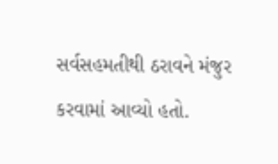સર્વસહમતીથી ઠરાવને મંજુર કરવામાં આવ્યો હતો.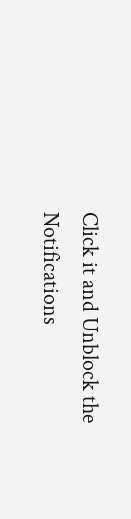Click it and Unblock the Notifications